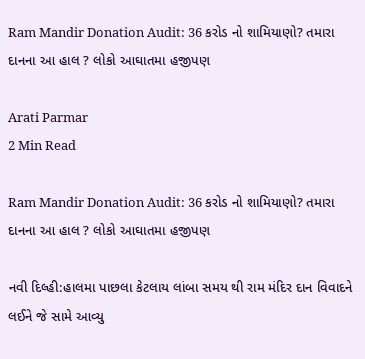Ram Mandir Donation Audit: 36 કરોડ નો શામિયાણો? તમારા દાનના આ હાલ ? લોકો આઘાતમા હજીપણ

Arati Parmar
2 Min Read

Ram Mandir Donation Audit: 36 કરોડ નો શામિયાણો? તમારા દાનના આ હાલ ? લોકો આઘાતમા હજીપણ

નવી દિલ્હી:હાલમા પાછલા કેટલાય લાંબા સમય થી રામ મંદિર દાન વિવાદને લઈને જે સામે આવ્યુ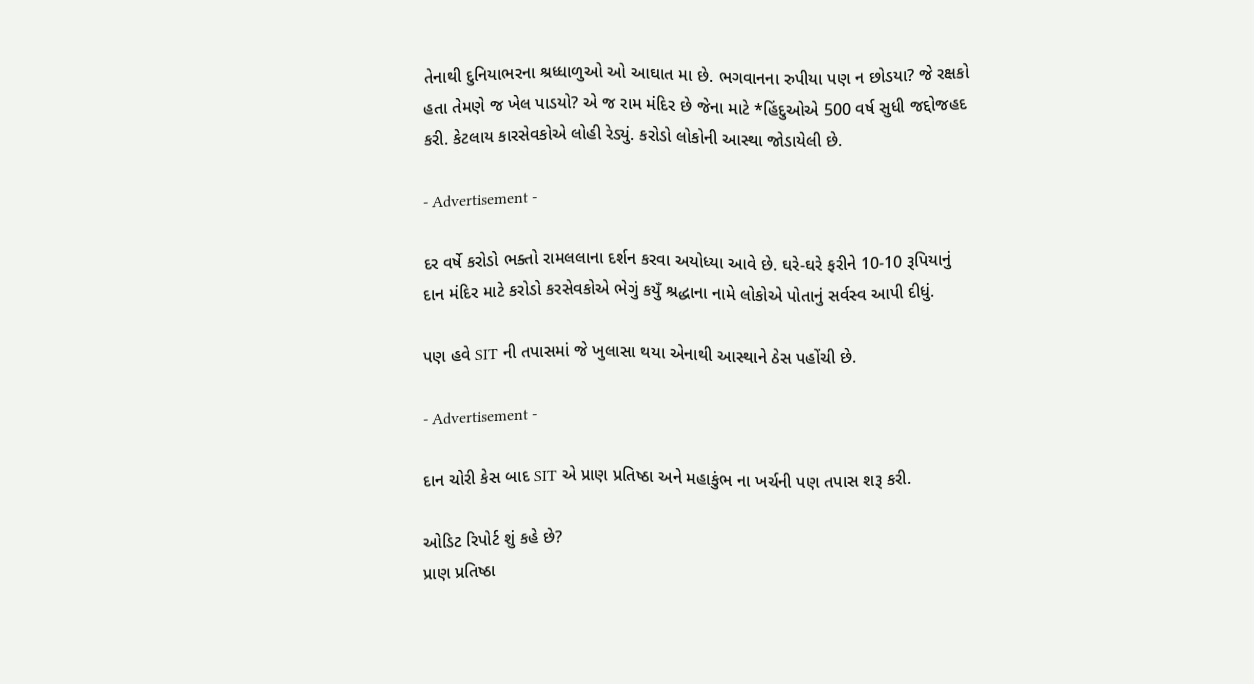તેનાથી દુનિયાભરના શ્રધ્ધાળુઓ ઓ આઘાત મા છે. ભગવાનના રુપીયા પણ ન છોડયા? જે રક્ષકો હતા તેમણે જ ખેલ પાડયો? એ જ રામ મંદિર છે જેના માટે *હિંદુઓએ 500 વર્ષ સુધી જદ્દોજહદ કરી. કેટલાય કારસેવકોએ લોહી રેડ્યું. કરોડો લોકોની આસ્થા જોડાયેલી છે.

- Advertisement -

દર વર્ષે કરોડો ભક્તો રામલલાના દર્શન કરવા અયોધ્યા આવે છે. ઘરે-ઘરે ફરીને 10-10 રૂપિયાનું દાન મંદિર માટે કરોડો કરસેવકોએ ભેગું કયુઁ શ્રદ્ધાના નામે લોકોએ પોતાનું સર્વસ્વ આપી દીધું.

પણ હવે SIT ની તપાસમાં જે ખુલાસા થયા એનાથી આસ્થાને ઠેસ પહોંચી છે.

- Advertisement -

દાન ચોરી કેસ બાદ SIT એ પ્રાણ પ્રતિષ્ઠા અને મહાકુંભ ના ખર્ચની પણ તપાસ શરૂ કરી.

ઓડિટ રિપોર્ટ શું કહે છે?
પ્રાણ પ્રતિષ્ઠા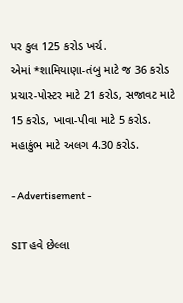પર કુલ 125 કરોડ ખર્ચ.
એમાં *શામિયાણા-તંબુ માટે જ 36 કરોડ
પ્રચાર-પોસ્ટર માટે 21 કરોડ, સજાવટ માટે 15 કરોડ, ખાવા-પીવા માટે 5 કરોડ.
મહાકુંભ માટે અલગ 4.30 કરોડ.

- Advertisement -

SIT હવે છેલ્લા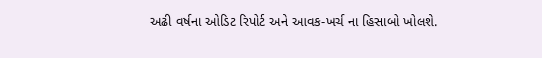અઢી વર્ષના ઓડિટ રિપોર્ટ અને આવક-ખર્ચ ના હિસાબો ખોલશે.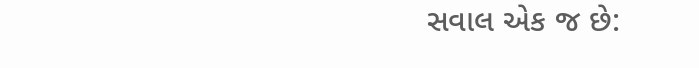સવાલ એક જ છે: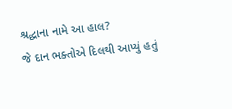શ્રદ્ધાના નામે આ હાલ?
જે દાન ભક્તોએ દિલથી આપ્યું હતું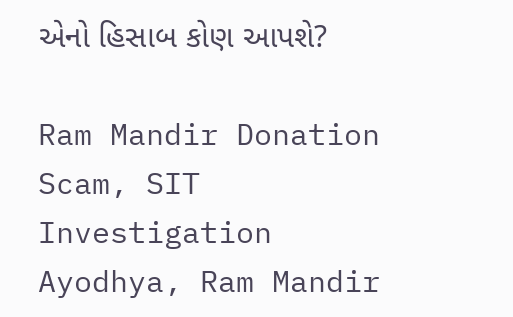એનો હિસાબ કોણ આપશે?

Ram Mandir Donation Scam, SIT Investigation Ayodhya, Ram Mandir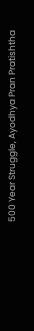500 Year Struggle, Ayodhya Pran Pratishtha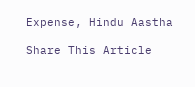Expense, Hindu Aastha

Share This Article